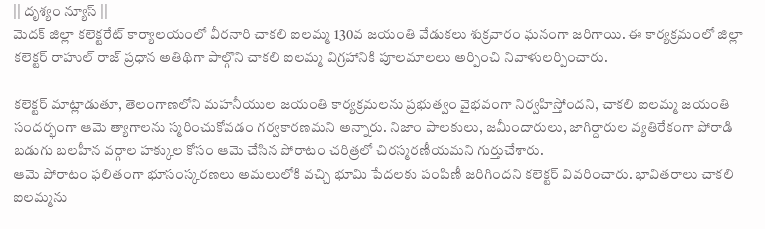|| దృశ్యం న్యూస్ ||
మెదక్ జిల్లా కలెక్టరేట్ కార్యాలయంలో వీరనారి చాకలి ఐలమ్మ 130వ జయంతి వేడుకలు శుక్రవారం ఘనంగా జరిగాయి. ఈ కార్యక్రమంలో జిల్లా కలెక్టర్ రాహుల్ రాజ్ ప్రధాన అతిథిగా పాల్గొని చాకలి ఐలమ్మ విగ్రహానికి పూలమాలలు అర్పించి నివాళులర్పించారు.

కలెక్టర్ మాట్లాడుతూ, తెలంగాణలోని మహనీయుల జయంతి కార్యక్రమలను ప్రభుత్వం వైభవంగా నిర్వహిస్తోందని, చాకలి ఐలమ్మ జయంతి సందర్భంగా ఆమె త్యాగాలను స్మరించుకోవడం గర్వకారణమని అన్నారు. నిజాం పాలకులు, జమీందారులు, జాగిర్దారుల వ్యతిరేకంగా పోరాడి బడుగు బలహీన వర్గాల హక్కుల కోసం ఆమె చేసిన పోరాటం చరిత్రలో చిరస్మరణీయమని గుర్తుచేశారు.
ఆమె పోరాటం ఫలితంగా భూసంస్కరణలు అమలులోకి వచ్చి భూమి పేదలకు పంపిణీ జరిగిందని కలెక్టర్ వివరించారు. భావితరాలు చాకలి ఐలమ్మను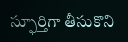స్ఫూర్తిగా తీసుకొని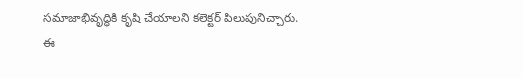సమాజాభివృద్ధికి కృషి చేయాలని కలెక్టర్ పిలుపునిచ్చారు.
ఈ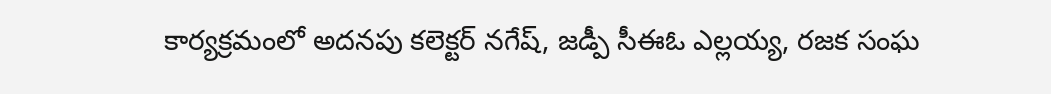కార్యక్రమంలో అదనపు కలెక్టర్ నగేష్, జడ్పీ సీఈఓ ఎల్లయ్య, రజక సంఘ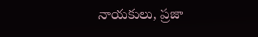నాయకులు, ప్రజా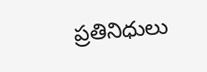ప్రతినిధులు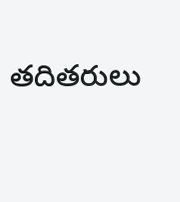తదితరులు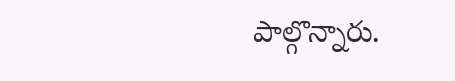పాల్గొన్నారు.